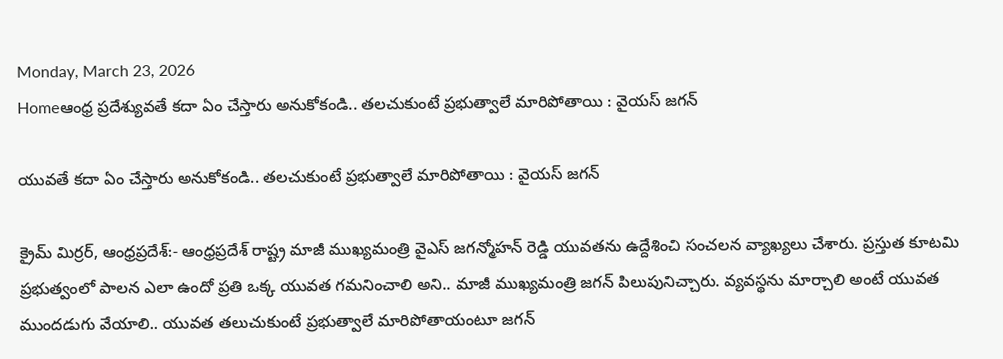Monday, March 23, 2026
Homeఆంధ్ర ప్రదేశ్యువతే కదా ఏం చేస్తారు అనుకోకండి.. తలచుకుంటే ప్రభుత్వాలే మారిపోతాయి : వైయస్ జగన్

యువతే కదా ఏం చేస్తారు అనుకోకండి.. తలచుకుంటే ప్రభుత్వాలే మారిపోతాయి : వైయస్ జగన్

క్రైమ్ మిర్రర్, ఆంధ్రప్రదేశ్:- ఆంధ్రప్రదేశ్ రాష్ట్ర మాజీ ముఖ్యమంత్రి వైఎస్ జగన్మోహన్ రెడ్డి యువతను ఉద్దేశించి సంచలన వ్యాఖ్యలు చేశారు. ప్రస్తుత కూటమి ప్రభుత్వంలో పాలన ఎలా ఉందో ప్రతి ఒక్క యువత గమనించాలి అని.. మాజీ ముఖ్యమంత్రి జగన్ పిలుపునిచ్చారు. వ్యవస్థను మార్చాలి అంటే యువత ముందడుగు వేయాలి.. యువత తలుచుకుంటే ప్రభుత్వాలే మారిపోతాయంటూ జగన్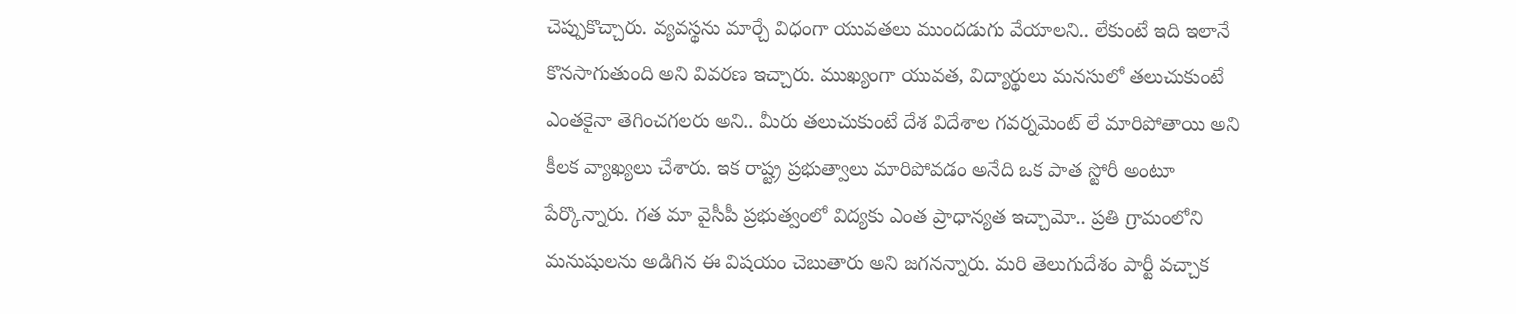చెప్పుకొచ్చారు. వ్యవస్థను మార్చే విధంగా యువతలు ముందడుగు వేయాలని.. లేకుంటే ఇది ఇలానే కొనసాగుతుంది అని వివరణ ఇచ్చారు. ముఖ్యంగా యువత, విద్యార్థులు మనసులో తలుచుకుంటే ఎంతకైనా తెగించగలరు అని.. మీరు తలుచుకుంటే దేశ విదేశాల గవర్నమెంట్ లే మారిపోతాయి అని కీలక వ్యాఖ్యలు చేశారు. ఇక రాష్ట్ర ప్రభుత్వాలు మారిపోవడం అనేది ఒక పాత స్టోరీ అంటూ పేర్కొన్నారు. గత మా వైసీపీ ప్రభుత్వంలో విద్యకు ఎంత ప్రాధాన్యత ఇచ్చామో.. ప్రతి గ్రామంలోని మనుషులను అడిగిన ఈ విషయం చెబుతారు అని జగనన్నారు. మరి తెలుగుదేశం పార్టీ వచ్చాక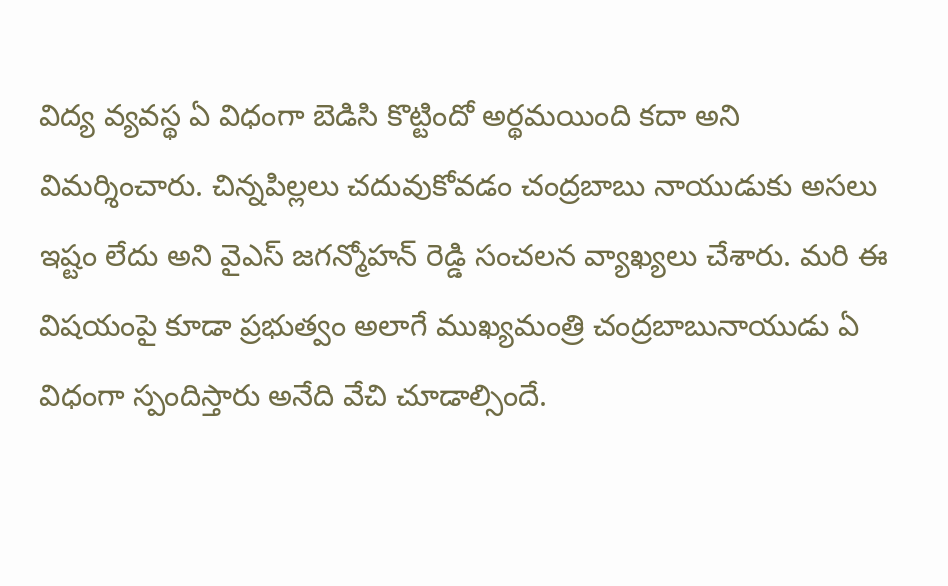విద్య వ్యవస్థ ఏ విధంగా బెడిసి కొట్టిందో అర్థమయింది కదా అని విమర్శించారు. చిన్నపిల్లలు చదువుకోవడం చంద్రబాబు నాయుడుకు అసలు ఇష్టం లేదు అని వైఎస్ జగన్మోహన్ రెడ్డి సంచలన వ్యాఖ్యలు చేశారు. మరి ఈ విషయంపై కూడా ప్రభుత్వం అలాగే ముఖ్యమంత్రి చంద్రబాబునాయుడు ఏ విధంగా స్పందిస్తారు అనేది వేచి చూడాల్సిందే.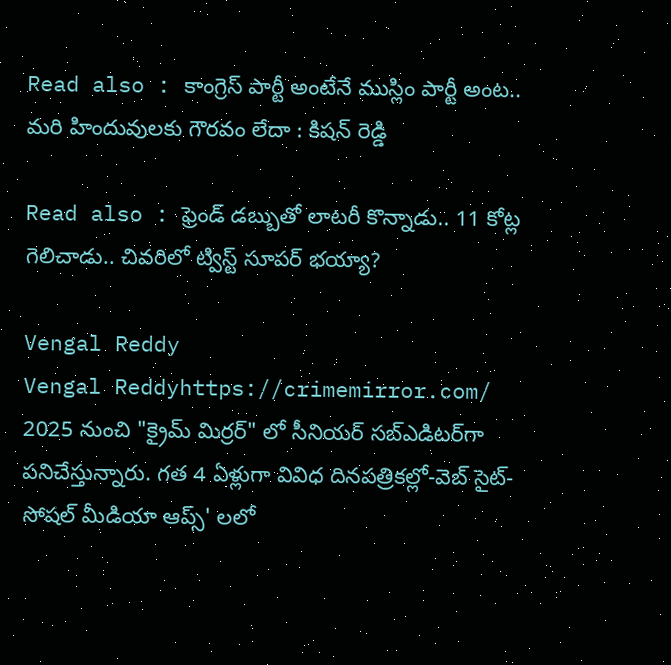Read also : కాంగ్రెస్ పార్టీ అంటేనే ముస్లిం పార్టీ అంట.. మరి హిందువులకు గౌరవం లేదా : కిషన్ రెడ్డి

Read also : ఫ్రెండ్ డబ్బుతో లాటరీ కొన్నాడు.. 11 కోట్ల గెలిచాడు.. చివరిలో ట్విస్ట్ సూపర్ భయ్యా?

Vengal Reddy
Vengal Reddyhttps://crimemirror.com/
2025 నుంచి "క్రైమ్ మిర్రర్" లో సీనియర్ సబ్‌ఎడిటర్‌గా పనిచేస్తున్నారు. గత 4 ఏళ్లుగా వివిధ దినపత్రికల్లో-వెబ్ సైట్-సోషల్ మీడియా ఆప్స్' లలో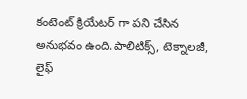కంటెంట్ క్రియేటర్ గా పని చేసిన అనుభవం ఉంది.పాలిటిక్స్‌, టెక్నాలజీ, లైఫ్‌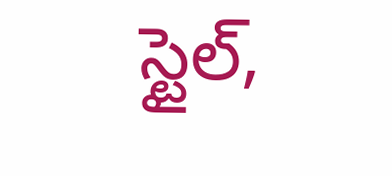స్టైల్‌,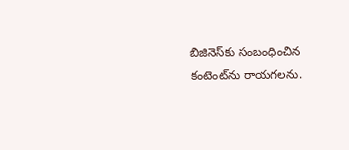బిజినెస్‌కు సంబంధించిన కంటెంట్‌ను రాయగలను.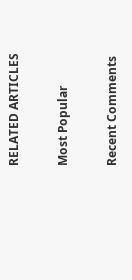RELATED ARTICLES

Most Popular

Recent Comments